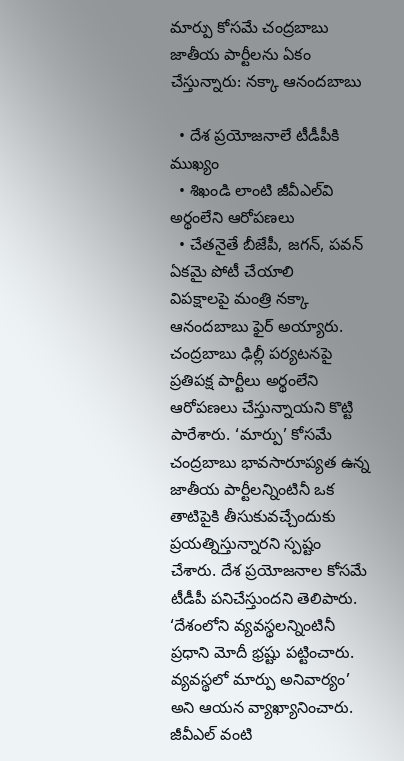మార్పు కోసమే చంద్రబాబు జాతీయ పార్టీలను ఏకం చేస్తున్నారు: నక్కా ఆనందబాబు

  • దేశ ప్రయోజనాలే టీడీపీకి ముఖ్యం
  • శిఖండి లాంటి జీవీఎల్‌వి అర్థంలేని ఆరోపణలు
  • చేతనైతే బీజేపీ, జగన్‌, పవన్‌ ఏకమై పోటీ చేయాలి
విపక్షాలపై మంత్రి నక్కా ఆనందబాబు ఫైర్‌ అయ్యారు. చంద్రబాబు ఢిల్లీ పర్యటనపై ప్రతిపక్ష పార్టీలు అర్థంలేని ఆరోపణలు చేస్తున్నాయని కొట్టి పారేశారు. ‘మార్పు’ కోసమే చంద్రబాబు భావసారూప్యత ఉన్న జాతీయ పార్టీలన్నింటినీ ఒక తాటిపైకి తీసుకువచ్చేందుకు ప్రయత్నిస్తున్నారని స్పష్టం చేశారు. దేశ ప్రయోజనాల కోసమే టీడీపీ పనిచేస్తుందని తెలిపారు. ‘దేశంలోని వ్యవస్థలన్నింటినీ ప్రధాని మోదీ భ్రష్టు పట్టించారు. వ్యవస్థలో మార్పు అనివార్యం’ అని ఆయన వ్యాఖ్యానించారు. జీవీఎల్‌ వంటి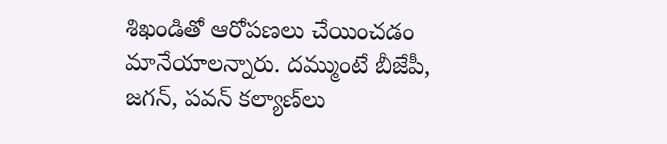శిఖండితో ఆరోపణలు చేయించడం మానేయాలన్నారు. దమ్ముంటే బీజేపీ, జగన్‌, పవన్‌ కల్యాణ్‌లు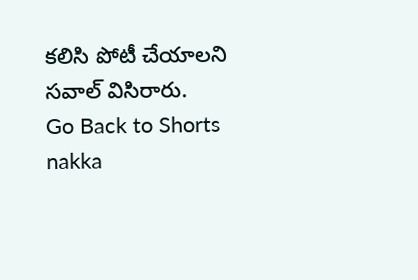కలిసి పోటీ చేయాలని సవాల్‌ విసిరారు.
Go Back to Shorts
nakka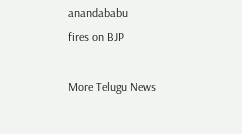anandababu
fires on BJP

More Telugu News